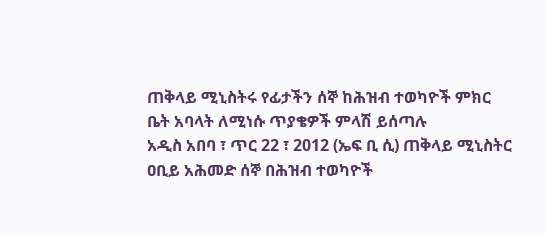ጠቅላይ ሚኒስትሩ የፊታችን ሰኞ ከሕዝብ ተወካዮች ምክር ቤት አባላት ለሚነሱ ጥያቄዎች ምላሽ ይሰጣሉ
አዲስ አበባ ፣ ጥር 22 ፣ 2012 (ኤፍ ቢ ሲ) ጠቅላይ ሚኒስትር ዐቢይ አሕመድ ሰኞ በሕዝብ ተወካዮች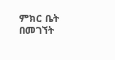ምክር ቤት በመገኘት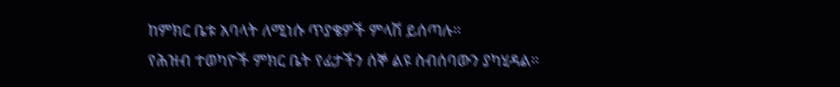ከምክር ቤቱ አባላት ለሚነሱ ጥያቄዎች ምላሽ ይሰጣሉ።
የሕዝብ ተወካዮች ምክር ቤት የፊታችን ሰኞ ልዩ ስብሰባውን ያካሂዳል።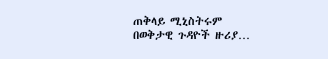ጠቅላይ ሚኒስትሩም በወቅታዊ ጉዳዮች ዙሪያ…